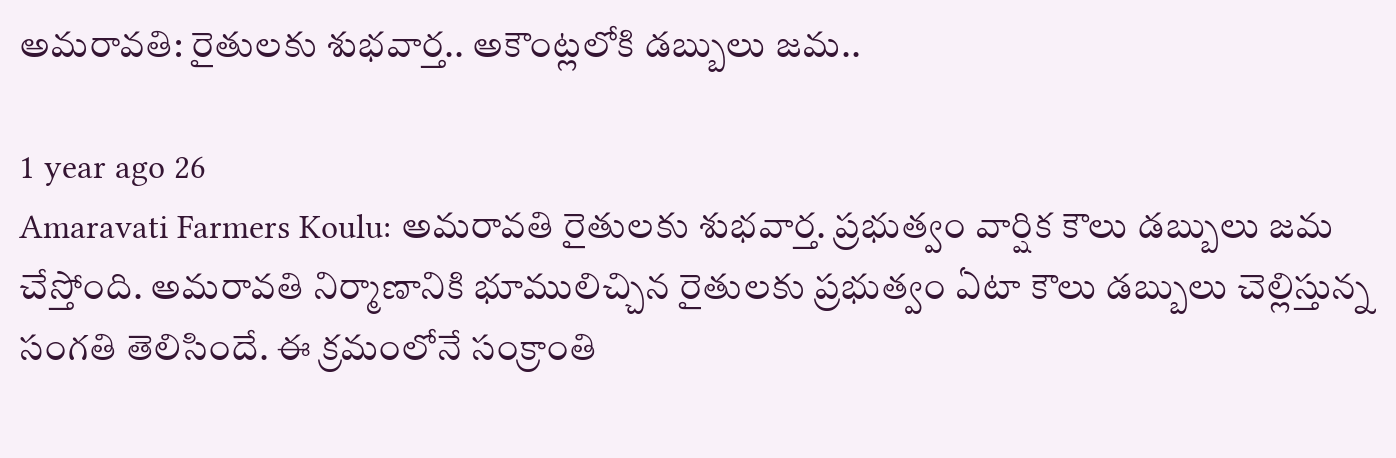అమరావతి: రైతులకు శుభవార్త.. అకౌంట్లలోకి డబ్బులు జమ..

1 year ago 26
Amaravati Farmers Koulu: అమరావతి రైతులకు శుభవార్త. ప్రభుత్వం వార్షిక కౌలు డబ్బులు జమ చేస్తోంది. అమరావతి నిర్మాణానికి భూములిచ్చిన రైతులకు ప్రభుత్వం ఏటా కౌలు డబ్బులు చెల్లిస్తున్న సంగతి తెలిసిందే. ఈ క్రమంలోనే సంక్రాంతి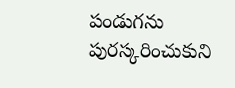పండుగను పురస్కరించుకుని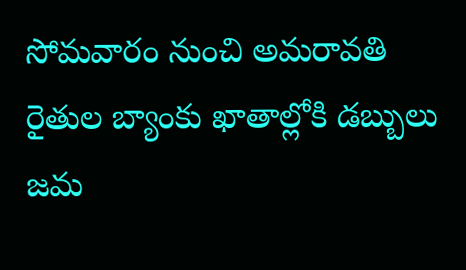సోమవారం నుంచి అమరావతి రైతుల బ్యాంకు ఖాతాల్లోకి డబ్బులు జమ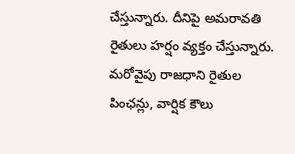చేస్తున్నారు. దీనిపై అమరావతి రైతులు హర్షం వ్యక్తం చేస్తున్నారు. మరోవైపు రాజధాని రైతుల పింఛన్లు, వార్షిక కౌలు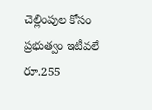చెల్లింపుల కోసం ప్రభుత్వం ఇటీవలే రూ.255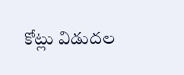కోట్లు విడుదల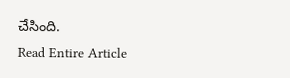చేసింది.
Read Entire Article